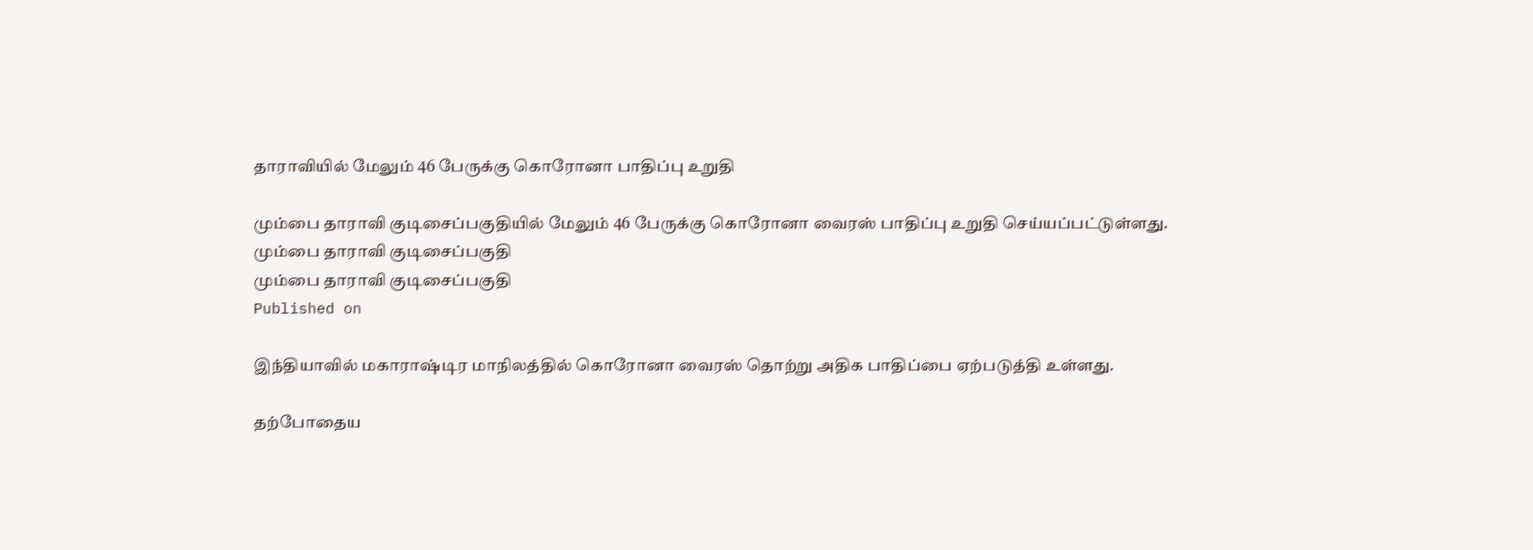தாராவியில் மேலும் 46 பேருக்கு கொரோனா பாதிப்பு உறுதி

மும்பை தாராவி குடிசைப்பகுதியில் மேலும் 46 பேருக்கு கொரோனா வைரஸ் பாதிப்பு உறுதி செய்யப்பட்டுள்ளது.
மும்பை தாராவி குடிசைப்பகுதி
மும்பை தாராவி குடிசைப்பகுதி
Published on

இந்தியாவில் மகாராஷ்டிர மாநிலத்தில் கொரோனா வைரஸ் தொற்று அதிக பாதிப்பை ஏற்படுத்தி உள்ளது.

தற்போதைய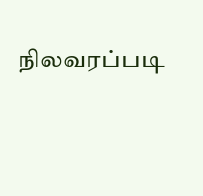நிலவரப்படி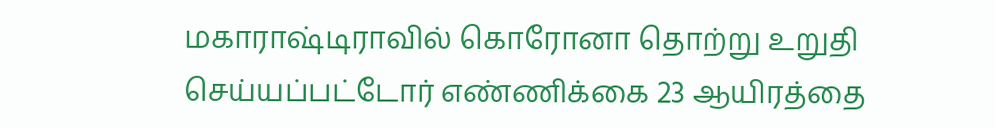மகாராஷ்டிராவில் கொரோனா தொற்று உறுதி செய்யப்பட்டோர் எண்ணிக்கை 23 ஆயிரத்தை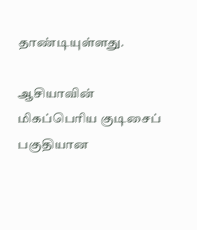தாண்டியுள்ளது.

ஆசியாவின் மிகப்பெரிய குடிசைப் பகுதியான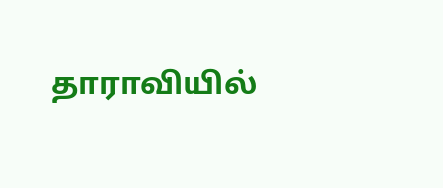தாராவியில்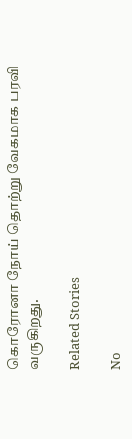கொரோனா நோய் தொற்று வேகமாக பரவி வருகிறது.

Related Stories

No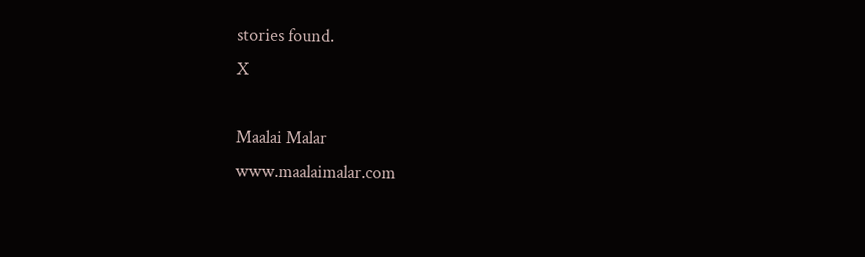stories found.
X

Maalai Malar
www.maalaimalar.com